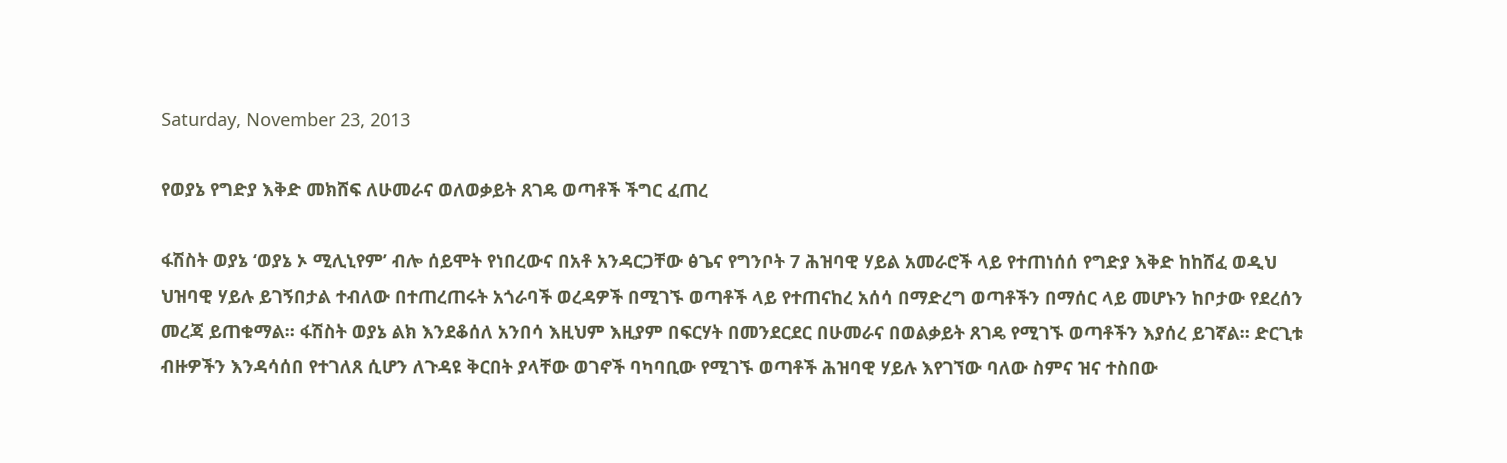Saturday, November 23, 2013

የወያኔ የግድያ እቅድ መክሸፍ ለሁመራና ወለወቃይት ጸገዴ ወጣቶች ችግር ፈጠረ

ፋሽስት ወያኔ ‘ወያኔ ኦ ሚሊኒየም’ ብሎ ሰይሞት የነበረውና በአቶ አንዳርጋቸው ፅጌና የግንቦት 7 ሕዝባዊ ሃይል አመራሮች ላይ የተጠነሰሰ የግድያ እቅድ ከከሸፈ ወዲህ ህዝባዊ ሃይሉ ይገኝበታል ተብለው በተጠረጠሩት አጎራባች ወረዳዎች በሚገኙ ወጣቶች ላይ የተጠናከረ አሰሳ በማድረግ ወጣቶችን በማሰር ላይ መሆኑን ከቦታው የደረሰን መረጃ ይጠቁማል። ፋሽስት ወያኔ ልክ እንደቆሰለ አንበሳ እዚህም እዚያም በፍርሃት በመንደርደር በሁመራና በወልቃይት ጸገዴ የሚገኙ ወጣቶችን እያሰረ ይገኛል። ድርጊቱ ብዙዎችን እንዳሳሰበ የተገለጸ ሲሆን ለጉዳዩ ቅርበት ያላቸው ወገኖች ባካባቢው የሚገኙ ወጣቶች ሕዝባዊ ሃይሉ እየገኘው ባለው ስምና ዝና ተስበው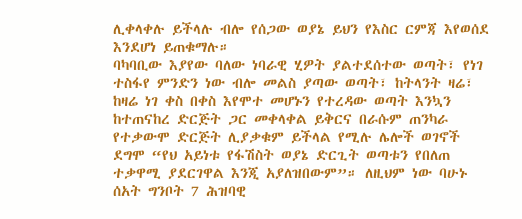ሊቀላቀሉ ይችላሉ ብሎ የሰጋው ወያኔ ይህን የእስር ርምጃ እየወሰደ እንደሆነ ይጠቁማሉ።
ባካባቢው እያየው ባለው ነባራዊ ሂዎት ያልተደሰተው ወጣት፣ የነገ ተስፋየ ምንድን ነው ብሎ መልስ ያጣው ወጣት፣ ከትላንት ዛሬ፣ ከዛሬ ነገ ቀስ በቀስ እየሞተ መሆኑን የተረዳው ወጣት እንኳን ከተጠናከረ ድርጅት ጋር መቀላቀል ይቅርና በራሱም ጠንካራ የተቃውሞ ድርጅት ሊያቃቁም ይችላል የሚሉ ሌሎች ወገኖች ደግሞ “የህ አይነቱ የፋሽስት ወያኔ ድርጊት ወጣቱን የበለጠ ተቃዋሚ ያደርገዋል እንጂ አያለዝበውም”። ለዚህም ነው ባሁኑ ሰአት ግንቦት 7 ሕዝባዊ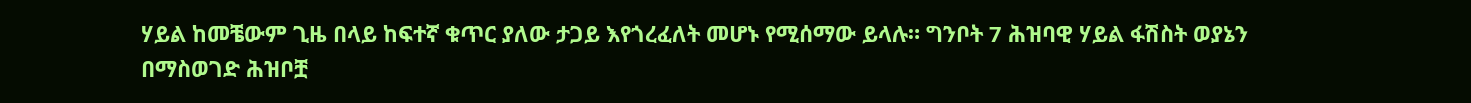ሃይል ከመቼውም ጊዜ በላይ ከፍተኛ ቁጥር ያለው ታጋይ እየጎረፈለት መሆኑ የሚሰማው ይላሉ። ግንቦት 7 ሕዝባዊ ሃይል ፋሽስት ወያኔን በማስወገድ ሕዝቦቿ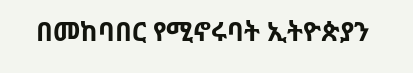በመከባበር የሚኖሩባት ኢትዮጵያን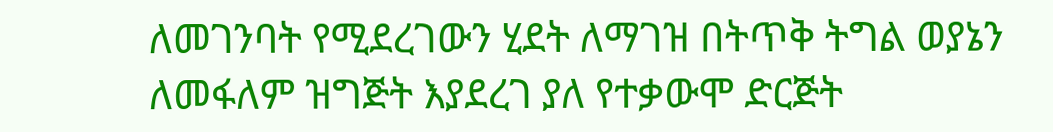ለመገንባት የሚደረገውን ሂደት ለማገዝ በትጥቅ ትግል ወያኔን ለመፋለም ዝግጅት እያደረገ ያለ የተቃውሞ ድርጅት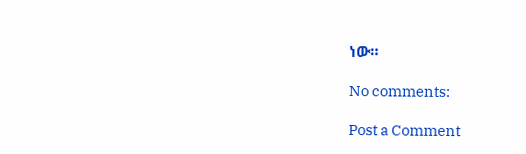ነው።

No comments:

Post a Comment